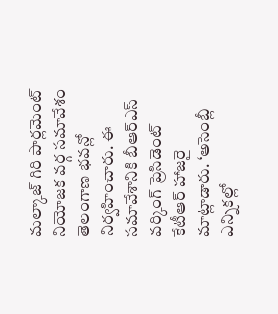మల్కాజ్ గిరి పార్లమెంట్ నియోజక వర్గ సమావేశం తెలంగాణ భవన్లో నిర్వహించారు. ఈ సమావేశానికి బీఆర్ఎస్ వర్కింగ్ ప్రెసిడెంట్ కేటీఆర్ హాజరై మాట్లాడారు. ‘అసెంబ్లీ ఎన్నికల్లో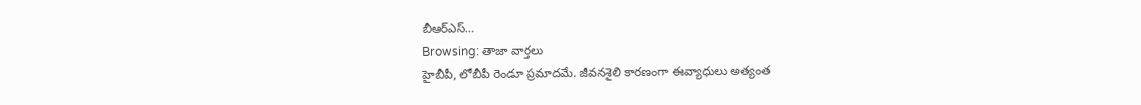బీఆర్ఎస్…
Browsing: తాజా వార్తలు
హైబీపీ, లోబీపీ రెండూ ప్రమాదమే. జీవనశైలి కారణంగా ఈవ్యాధులు అత్యంత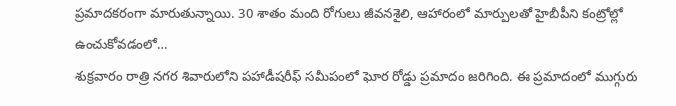ప్రమాదకరంగా మారుతున్నాయి. 30 శాతం మంది రోగులు జీవనశైలి, ఆహారంలో మార్పులతో హైబీపీని కంట్రోల్లో ఉంచుకోవడంలో…
శుక్రవారం రాత్రి నగర శివారులోని పహాడీషరీఫ్ సమీపంలో ఘోర రోడ్డు ప్రమాదం జరిగింది. ఈ ప్రమాదంలో ముగ్గురు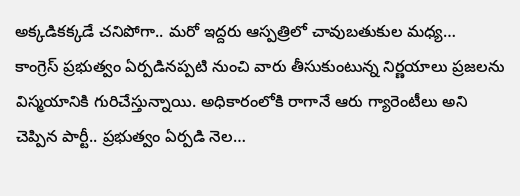అక్కడికక్కడే చనిపోగా.. మరో ఇద్దరు ఆస్పత్రిలో చావుబతుకుల మధ్య…
కాంగ్రెస్ ప్రభుత్వం ఏర్పడినప్పటి నుంచి వారు తీసుకుంటున్న నిర్ణయాలు ప్రజలను విస్మయానికి గురిచేస్తున్నాయి. అధికారంలోకి రాగానే ఆరు గ్యారెంటీలు అని చెప్పిన పార్టీ.. ప్రభుత్వం ఏర్పడి నెల…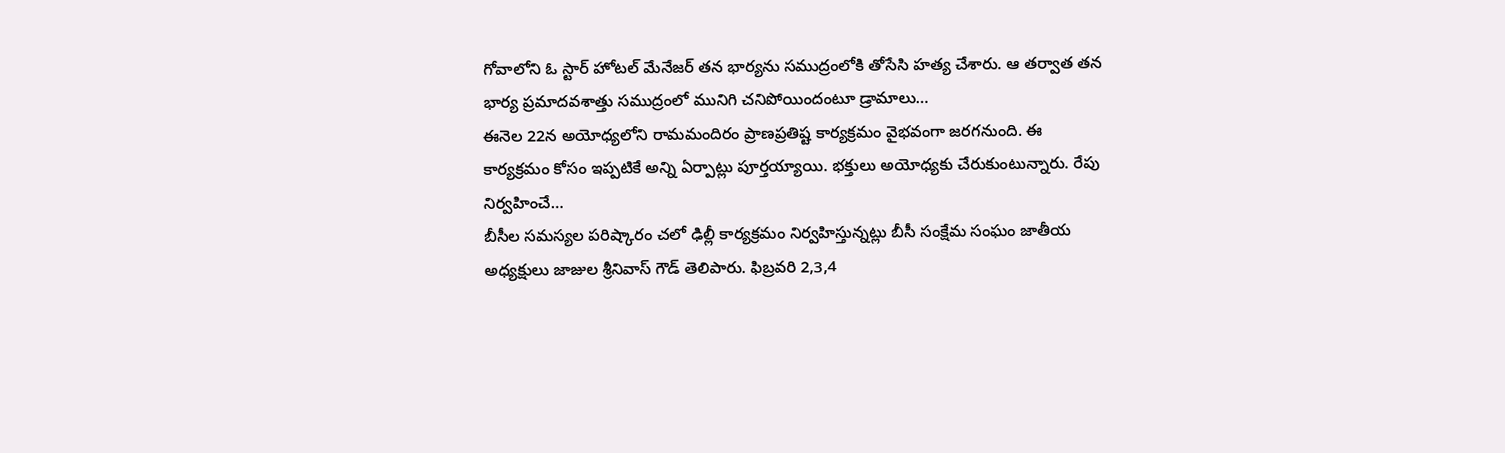గోవాలోని ఓ స్టార్ హోటల్ మేనేజర్ తన భార్యను సముద్రంలోకి తోసేసి హత్య చేశారు. ఆ తర్వాత తన భార్య ప్రమాదవశాత్తు సముద్రంలో మునిగి చనిపోయిందంటూ డ్రామాలు…
ఈనెల 22న అయోధ్యలోని రామమందిరం ప్రాణప్రతిష్ట కార్యక్రమం వైభవంగా జరగనుంది. ఈ కార్యక్రమం కోసం ఇప్పటికే అన్ని ఏర్పాట్లు పూర్తయ్యాయి. భక్తులు అయోధ్యకు చేరుకుంటున్నారు. రేపు నిర్వహించే…
బీసీల సమస్యల పరిష్కారం చలో ఢిల్లీ కార్యక్రమం నిర్వహిస్తున్నట్లు బీసీ సంక్షేమ సంఘం జాతీయ అధ్యక్షులు జాజుల శ్రీనివాస్ గౌడ్ తెలిపారు. ఫిబ్రవరి 2,3,4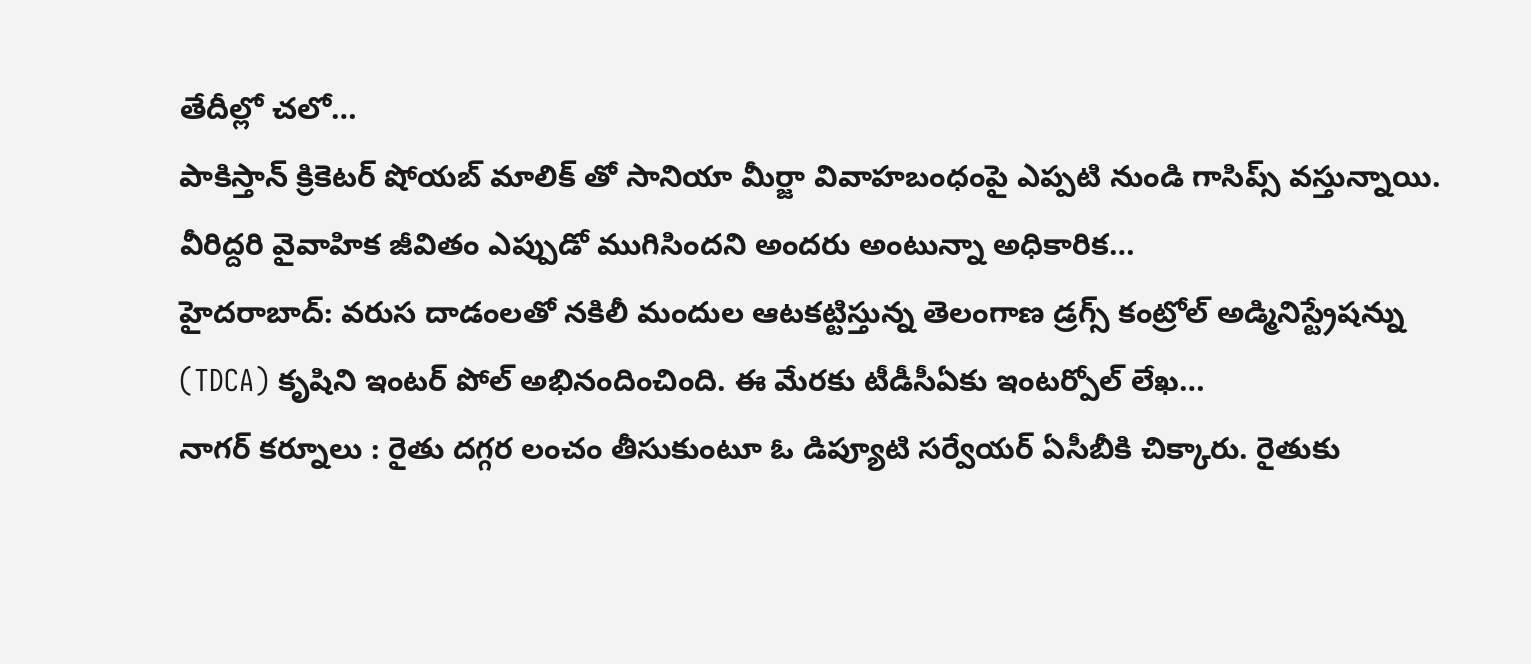తేదీల్లో చలో…
పాకిస్తాన్ క్రికెటర్ షోయబ్ మాలిక్ తో సానియా మీర్జా వివాహబంధంపై ఎప్పటి నుండి గాసిప్స్ వస్తున్నాయి. వీరిద్దరి వైవాహిక జీవితం ఎప్పుడో ముగిసిందని అందరు అంటున్నా అధికారిక…
హైదరాబాద్: వరుస దాడంలతో నకిలీ మందుల ఆటకట్టిస్తున్న తెలంగాణ డ్రగ్స్ కంట్రోల్ అడ్మినిస్ట్రేషన్ను (TDCA) కృషిని ఇంటర్ పోల్ అభినందించింది. ఈ మేరకు టీడీసీఏకు ఇంటర్పోల్ లేఖ…
నాగర్ కర్నూలు : రైతు దగ్గర లంచం తీసుకుంటూ ఓ డిప్యూటి సర్వేయర్ ఏసీబీకి చిక్కారు. రైతుకు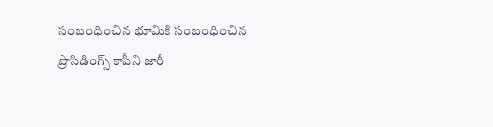సంబంధించిన భూమికి సంబంధించిన ప్రొసిడింగ్స్ కాపీని జారీ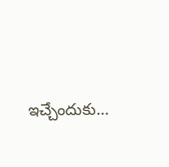ఇచ్చేందుకు…